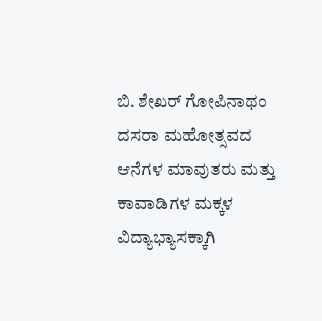ಬಿ. ಶೇಖರ್ ಗೋಪಿನಾಥಂ
ದಸರಾ ಮಹೋತ್ಸವದ ಆನೆಗಳ ಮಾವುತರು ಮತ್ತು ಕಾವಾಡಿಗಳ ಮಕ್ಕಳ ವಿದ್ಯಾಭ್ಯಾಸಕ್ಕಾಗಿ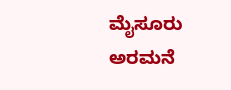ಮೈಸೂರು ಅರಮನೆ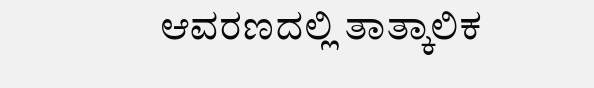ಆವರಣದಲ್ಲಿ ತಾತ್ಕಾಲಿಕ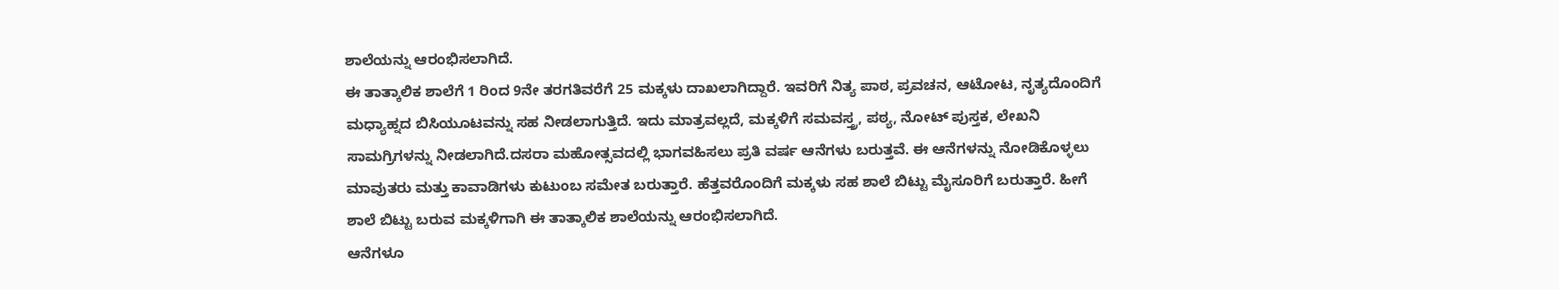ಶಾಲೆಯನ್ನು ಆರಂಭಿಸಲಾಗಿದೆ.
ಈ ತಾತ್ಕಾಲಿಕ ಶಾಲೆಗೆ 1 ರಿಂದ 9ನೇ ತರಗತಿವರೆಗೆ 25 ಮಕ್ಕಳು ದಾಖಲಾಗಿದ್ದಾರೆ. ಇವರಿಗೆ ನಿತ್ಯ ಪಾಠ, ಪ್ರವಚನ, ಆಟೋಟ, ನೃತ್ಯದೊಂದಿಗೆ ಮಧ್ಯಾಹ್ನದ ಬಿಸಿಯೂಟವನ್ನು ಸಹ ನೀಡಲಾಗುತ್ತಿದೆ. ಇದು ಮಾತ್ರವಲ್ಲದೆ, ಮಕ್ಕಳಿಗೆ ಸಮವಸ್ತ್ರ, ಪಠ್ಯ, ನೋಟ್ ಪುಸ್ತಕ, ಲೇಖನಿ ಸಾಮಗ್ರಿಗಳನ್ನು ನೀಡಲಾಗಿದೆ.ದಸರಾ ಮಹೋತ್ಸವದಲ್ಲಿ ಭಾಗವಹಿಸಲು ಪ್ರತಿ ವರ್ಷ ಆನೆಗಳು ಬರುತ್ತವೆ. ಈ ಆನೆಗಳನ್ನು ನೋಡಿಕೊಳ್ಳಲು ಮಾವುತರು ಮತ್ತು ಕಾವಾಡಿಗಳು ಕುಟುಂಬ ಸಮೇತ ಬರುತ್ತಾರೆ. ಹೆತ್ತವರೊಂದಿಗೆ ಮಕ್ಕಳು ಸಹ ಶಾಲೆ ಬಿಟ್ಟು ಮೈಸೂರಿಗೆ ಬರುತ್ತಾರೆ. ಹೀಗೆ ಶಾಲೆ ಬಿಟ್ಟು ಬರುವ ಮಕ್ಕಳಿಗಾಗಿ ಈ ತಾತ್ಕಾಲಿಕ ಶಾಲೆಯನ್ನು ಆರಂಭಿಸಲಾಗಿದೆ.
ಆನೆಗಳೂ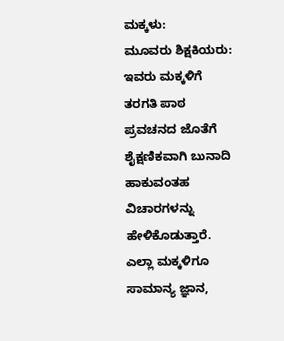ಮಕ್ಕಳು:
ಮೂವರು ಶಿಕ್ಷಕಿಯರು:
ಇವರು ಮಕ್ಕಳಿಗೆ ತರಗತಿ ಪಾಠ ಪ್ರವಚನದ ಜೊತೆಗೆ ಶೈಕ್ಷಣಿಕವಾಗಿ ಬುನಾದಿ ಹಾಕುವಂತಹ ವಿಚಾರಗಳನ್ನು ಹೇಳಿಕೊಡುತ್ತಾರೆ. ಎಲ್ಲಾ ಮಕ್ಕಳಿಗೂ ಸಾಮಾನ್ಯ ಜ್ಞಾನ,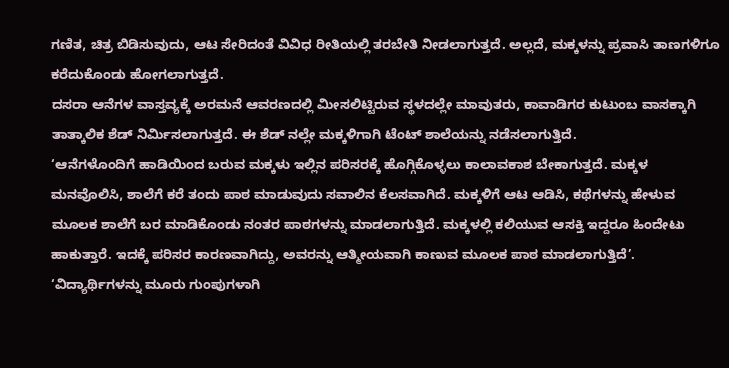ಗಣಿತ, ಚಿತ್ರ ಬಿಡಿಸುವುದು, ಆಟ ಸೇರಿದಂತೆ ವಿವಿಧ ರೀತಿಯಲ್ಲಿ ತರಬೇತಿ ನೀಡಲಾಗುತ್ತದೆ. ಅಲ್ಲದೆ, ಮಕ್ಕಳನ್ನು ಪ್ರವಾಸಿ ತಾಣಗಳಿಗೂ ಕರೆದುಕೊಂಡು ಹೋಗಲಾಗುತ್ತದೆ.
ದಸರಾ ಆನೆಗಳ ವಾಸ್ತವ್ಯಕ್ಕೆ ಅರಮನೆ ಆವರಣದಲ್ಲಿ ಮೀಸಲಿಟ್ಟಿರುವ ಸ್ಥಳದಲ್ಲೇ ಮಾವುತರು, ಕಾವಾಡಿಗರ ಕುಟುಂಬ ವಾಸಕ್ಕಾಗಿ ತಾತ್ಕಾಲಿಕ ಶೆಡ್ ನಿರ್ಮಿಸಲಾಗುತ್ತದೆ. ಈ ಶೆಡ್ ನಲ್ಲೇ ಮಕ್ಕಳಿಗಾಗಿ ಟೆಂಟ್ ಶಾಲೆಯನ್ನು ನಡೆಸಲಾಗುತ್ತಿದೆ.
‘ಆನೆಗಳೊಂದಿಗೆ ಹಾಡಿಯಿಂದ ಬರುವ ಮಕ್ಕಳು ಇಲ್ಲಿನ ಪರಿಸರಕ್ಕೆ ಹೊಗ್ಗಿಕೊಳ್ಳಲು ಕಾಲಾವಕಾಶ ಬೇಕಾಗುತ್ತದೆ. ಮಕ್ಕಳ ಮನವೊಲಿಸಿ, ಶಾಲೆಗೆ ಕರೆ ತಂದು ಪಾಠ ಮಾಡುವುದು ಸವಾಲಿನ ಕೆಲಸವಾಗಿದೆ. ಮಕ್ಕಳಿಗೆ ಆಟ ಆಡಿಸಿ, ಕಥೆಗಳನ್ನು ಹೇಳುವ ಮೂಲಕ ಶಾಲೆಗೆ ಬರ ಮಾಡಿಕೊಂಡು ನಂತರ ಪಾಠಗಳನ್ನು ಮಾಡಲಾಗುತ್ತಿದೆ. ಮಕ್ಕಳಲ್ಲಿ ಕಲಿಯುವ ಆಸಕ್ತಿ ಇದ್ದರೂ ಹಿಂದೇಟು ಹಾಕುತ್ತಾರೆ. ಇದಕ್ಕೆ ಪರಿಸರ ಕಾರಣವಾಗಿದ್ದು, ಅವರನ್ನು ಆತ್ಮೀಯವಾಗಿ ಕಾಣುವ ಮೂಲಕ ಪಾಠ ಮಾಡಲಾಗುತ್ತಿದೆ’.
‘ವಿದ್ಯಾರ್ಥಿಗಳನ್ನು ಮೂರು ಗುಂಪುಗಳಾಗಿ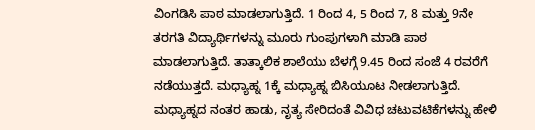ವಿಂಗಡಿಸಿ ಪಾಠ ಮಾಡಲಾಗುತ್ತಿದೆ. 1 ರಿಂದ 4, 5 ರಿಂದ 7, 8 ಮತ್ತು 9ನೇ ತರಗತಿ ವಿದ್ಯಾರ್ಥಿಗಳನ್ನು ಮೂರು ಗುಂಪುಗಳಾಗಿ ಮಾಡಿ ಪಾಠ ಮಾಡಲಾಗುತ್ತಿದೆ. ತಾತ್ಕಾಲಿಕ ಶಾಲೆಯು ಬೆಳಗ್ಗೆ 9.45 ರಿಂದ ಸಂಜೆ 4 ರವರೆಗೆ ನಡೆಯುತ್ತದೆ. ಮಧ್ಯಾಹ್ನ 1ಕ್ಕೆ ಮಧ್ಯಾಹ್ನ ಬಿಸಿಯೂಟ ನೀಡಲಾಗುತ್ತಿದೆ. ಮಧ್ಯಾಹ್ನದ ನಂತರ ಹಾಡು, ನೃತ್ಯ ಸೇರಿದಂತೆ ವಿವಿಧ ಚಟುವಟಿಕೆಗಳನ್ನು ಹೇಳಿ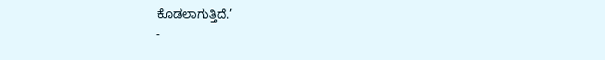ಕೊಡಲಾಗುತ್ತಿದೆ.’
-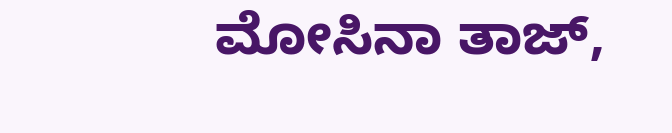ಮೋಸಿನಾ ತಾಜ್,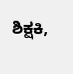ಶಿಕ್ಷಕಿ,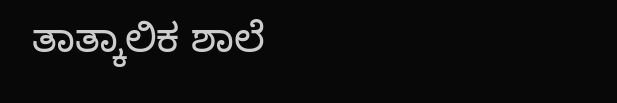ತಾತ್ಕಾಲಿಕ ಶಾಲೆ